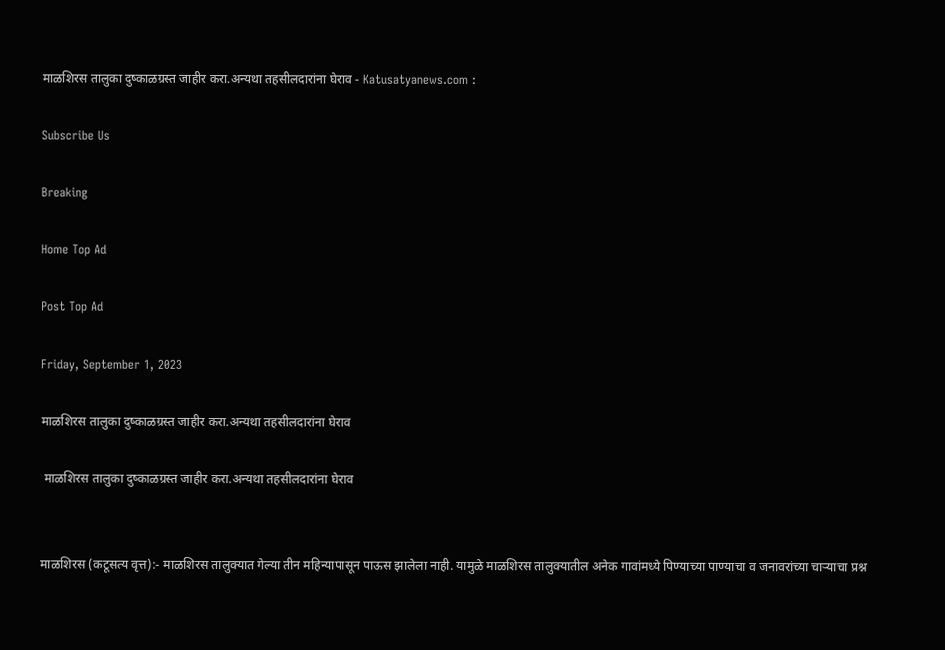माळशिरस तालुका दुष्काळग्रस्त जाहीर करा.अन्यथा तहसीलदारांना घेराव - Katusatyanews.com :

Subscribe Us

Breaking

Home Top Ad

Post Top Ad

Friday, September 1, 2023

माळशिरस तालुका दुष्काळग्रस्त जाहीर करा.अन्यथा तहसीलदारांना घेराव

 माळशिरस तालुका दुष्काळग्रस्त जाहीर करा.अन्यथा तहसीलदारांना घेराव


माळशिरस (कटूसत्य वृत्त):- माळशिरस तालुक्यात गेल्या तीन महिन्यापासून पाऊस झालेला नाही. यामुळे माळशिरस तालुक्यातील अनेक गावांमध्ये पिण्याच्या पाण्याचा व जनावरांच्या चाऱ्याचा प्रश्न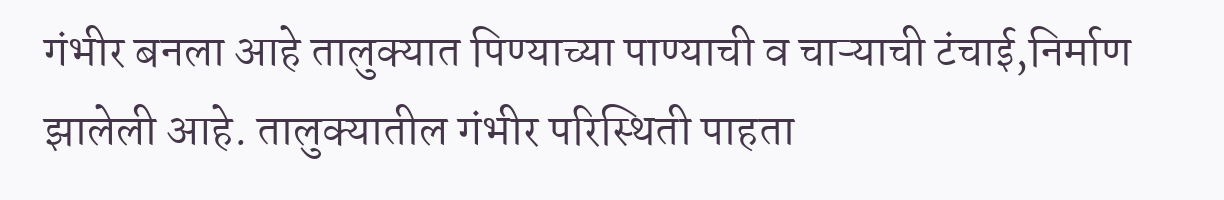गंभीर बनला आहे तालुक्यात पिण्याच्या पाण्याची व चाऱ्याची टंचाई,निर्माण झालेली आहे. तालुक्यातील गंभीर परिस्थिती पाहता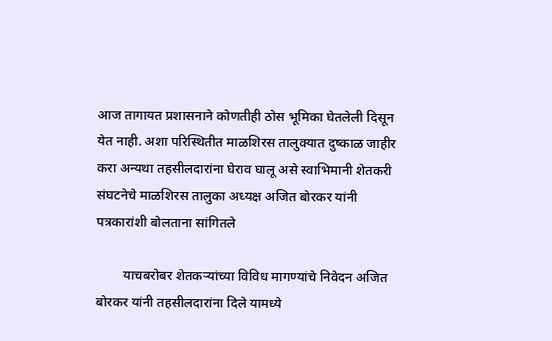आज तागायत प्रशासनाने कोणतीही ठोस भूमिका घेतलेली दिसून येत नाही. अशा परिस्थितीत माळशिरस तालुक्यात दुष्काळ जाहीर करा अन्यथा तहसीलदारांना घेराव घालू असे स्वाभिमानी शेतकरी संघटनेचे माळशिरस तालुका अध्यक्ष अजित बोरकर यांनी पत्रकारांशी बोलताना सांगितले

        याचबरोबर शेतकऱ्यांच्या विविध मागण्यांचे निवेदन अजित बोरकर यांनी तहसीलदारांना दिले यामध्ये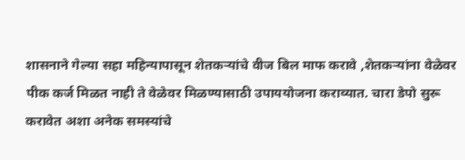शासनाने गेल्या सहा महिन्यापासून शेतकऱ्यांचे वीज बिल माफ करावे ,शेतकऱ्यांना वेळेवर पीक कर्ज मिळत नाही ते वेळेवर मिळण्यासाठी उपाययोजना कराव्यात. चारा डेपो सुरू करावेत अशा अनेक समस्यांचे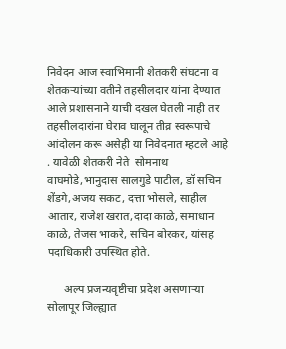निवेदन आज स्वाभिमानी शेतकरी संघटना व शेतकऱ्यांच्या वतीने तहसीलदार यांना देण्यात आले प्रशासनाने याची दखल घेतली नाही तर तहसीलदारांना घेराव घालून तीव्र स्वरूपाचे आंदोलन करू असेही या निवेदनात म्हटले आहे . यावेळी शेतकरी नेते  सोमनाथ वाघमोडे,भानुदास सालगुडे पाटील, डॉ सचिन शेंडगे,अजय सकट, दत्ता भोसले, साहील आतार, राजेश खरात,दादा काळे, समाधान काळे, तेजस भाकरे, सचिन बोरकर, यांसह पदाधिकारी उपस्थित होते.

      अल्प प्रजन्यवृष्टीचा प्रदेश असणाऱ्या सोलापूर जिल्ह्यात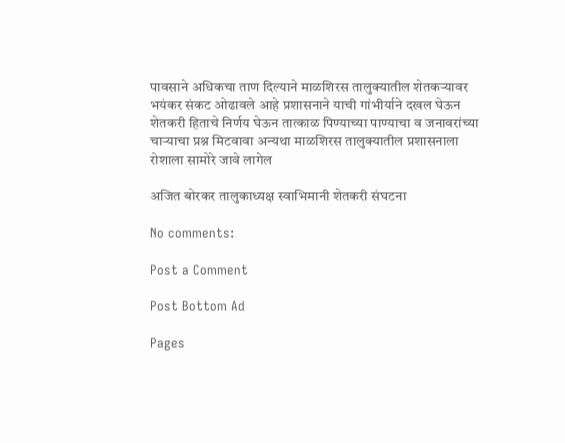पावसाने अधिकचा ताण दिल्याने माळशिरस तालुक्यातील शेतकऱ्यावर भयंकर संकट ओढावले आहे प्रशासनाने याची गांभीर्याने दखल घेऊन शेतकरी हिताचे निर्णय घेऊन तात्काळ पिण्याच्या पाण्याचा व जनावरांच्या चाऱ्याचा प्रश्न मिटवावा अन्यथा माळशिरस तालुक्यातील प्रशासनाला रोशाला सामोरे जावे लागेल

अजित बोरकर तालुकाध्यक्ष स्वाभिमानी शेतकरी संघटना

No comments:

Post a Comment

Post Bottom Ad

Pages